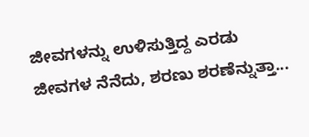ಜೀವಗಳನ್ನು ಉಳಿಸುತ್ತಿದ್ದ ಎರಡು ಜೀವಗಳ ನೆನೆದು, ಶರಣು ಶರಣೆನ್ನುತ್ತಾ...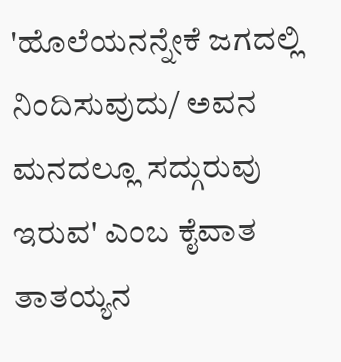'ಹೊಲೆಯನನ್ನೇಕೆ ಜಗದಲ್ಲಿ ನಿಂದಿಸುವುದು/ ಅವನ ಮನದಲ್ಲೂ ಸದ್ಗುರುವು ಇರುವ' ಎಂಬ ಕೈವಾತ ತಾತಯ್ಯನ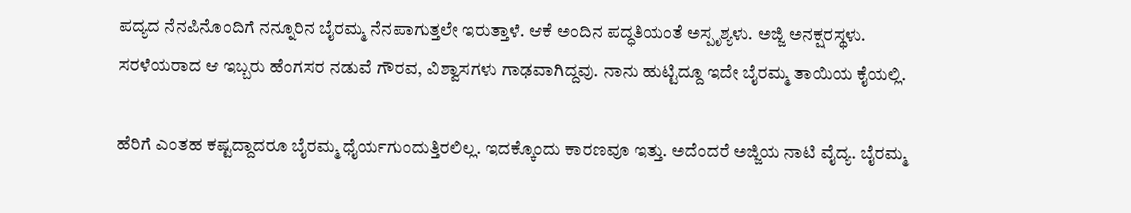ಪದ್ಯದ ನೆನಪಿನೊಂದಿಗೆ ನನ್ನೂರಿನ ಬೈರಮ್ಮ ನೆನಪಾಗುತ್ತಲೇ ಇರುತ್ತಾಳೆ. ಆಕೆ ಅಂದಿನ ಪದ್ಧತಿಯಂತೆ ಅಸ್ಪೃಶ್ಯಳು. ಅಜ್ಜಿ ಅನಕ್ಷರಸ್ಥಳು. ಸರಳೆಯರಾದ ಆ ಇಬ್ಬರು ಹೆಂಗಸರ ನಡುವೆ ಗೌರವ, ವಿಶ್ವಾಸಗಳು ಗಾಢವಾಗಿದ್ದವು. ನಾನು ಹುಟ್ಟಿದ್ದೂ ಇದೇ ಬೈರಮ್ಮ ತಾಯಿಯ ಕೈಯಲ್ಲಿ.

ಹೆರಿಗೆ ಎಂತಹ ಕಷ್ಟದ್ದಾದರೂ ಬೈರಮ್ಮ ಧೈರ್ಯಗುಂದುತ್ತಿರಲಿಲ್ಲ. ಇದಕ್ಕೊಂದು ಕಾರಣವೂ ಇತ್ತು. ಅದೆಂದರೆ ಅಜ್ಜಿಯ ನಾಟಿ ವೈದ್ಯ. ಬೈರಮ್ಮ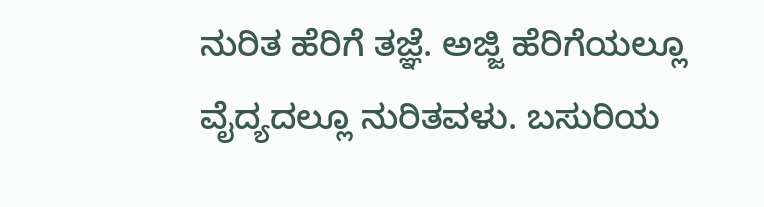ನುರಿತ ಹೆರಿಗೆ ತಜ್ಞೆ. ಅಜ್ಜಿ ಹೆರಿಗೆಯಲ್ಲೂ ವೈದ್ಯದಲ್ಲೂ ನುರಿತವಳು. ಬಸುರಿಯ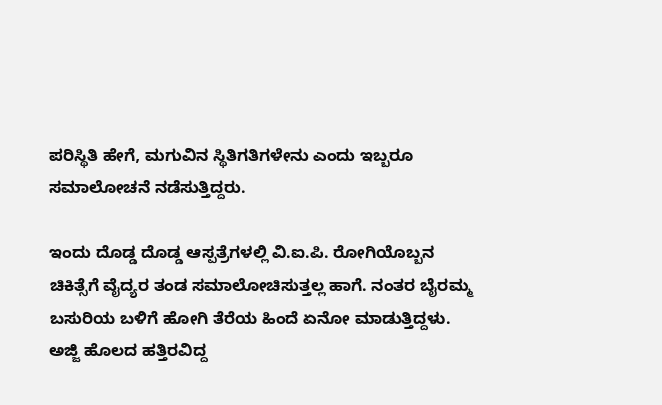ಪರಿಸ್ಥಿತಿ ಹೇಗೆ, ಮಗುವಿನ ಸ್ಥಿತಿಗತಿಗಳೇನು ಎಂದು ಇಬ್ಬರೂ ಸಮಾಲೋಚನೆ ನಡೆಸುತ್ತಿದ್ದರು.

ಇಂದು ದೊಡ್ಡ ದೊಡ್ಡ ಆಸ್ಪತ್ರೆಗಳಲ್ಲಿ ವಿ.ಐ.ಪಿ. ರೋಗಿಯೊಬ್ಬನ ಚಿಕಿತ್ಸೆಗೆ ವೈದ್ಯರ ತಂಡ ಸಮಾಲೋಚಿಸುತ್ತಲ್ಲ ಹಾಗೆ. ನಂತರ ಬೈರಮ್ಮ ಬಸುರಿಯ ಬಳಿಗೆ ಹೋಗಿ ತೆರೆಯ ಹಿಂದೆ ಏನೋ ಮಾಡುತ್ತಿದ್ದಳು. ಅಜ್ಜಿ ಹೊಲದ ಹತ್ತಿರವಿದ್ದ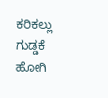ಕರಿಕಲ್ಲು ಗುಡ್ಡಕೆ ಹೋಗಿ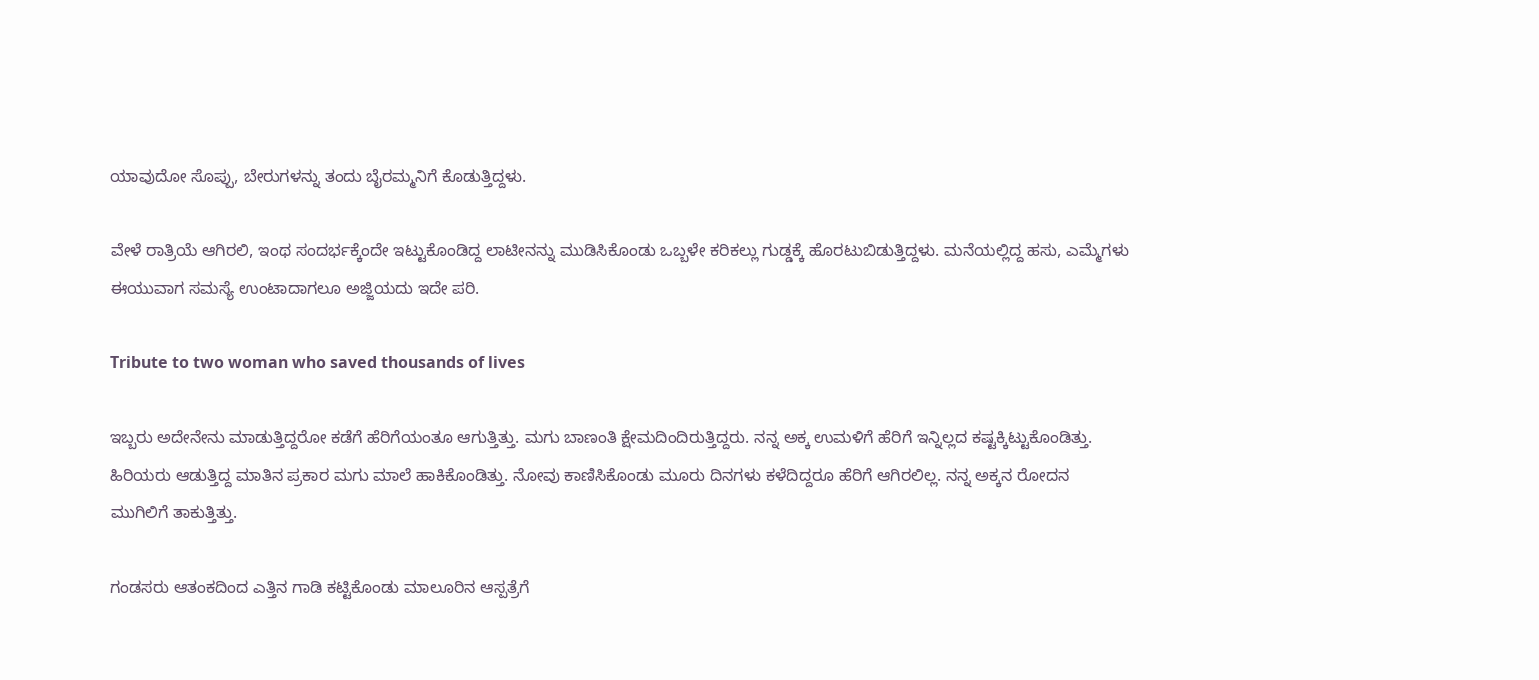ಯಾವುದೋ ಸೊಪ್ಪು, ಬೇರುಗಳನ್ನು ತಂದು ಬೈರಮ್ಮನಿಗೆ ಕೊಡುತ್ತಿದ್ದಳು.

ವೇಳೆ ರಾತ್ರಿಯೆ ಆಗಿರಲಿ, ಇಂಥ ಸಂದರ್ಭಕ್ಕೆಂದೇ ಇಟ್ಟುಕೊಂಡಿದ್ದ ಲಾಟೀನನ್ನು ಮುಡಿಸಿಕೊಂಡು ಒಬ್ಬಳೇ ಕರಿಕಲ್ಲು ಗುಡ್ಡಕ್ಕೆ ಹೊರಟುಬಿಡುತ್ತಿದ್ದಳು. ಮನೆಯಲ್ಲಿದ್ದ ಹಸು, ಎಮ್ಮೆಗಳು ಈಯುವಾಗ ಸಮಸ್ಯೆ ಉಂಟಾದಾಗಲೂ ಅಜ್ಜಿಯದು ಇದೇ ಪರಿ.

Tribute to two woman who saved thousands of lives

ಇಬ್ಬರು ಅದೇನೇನು ಮಾಡುತ್ತಿದ್ದರೋ ಕಡೆಗೆ ಹೆರಿಗೆಯಂತೂ ಆಗುತ್ತಿತ್ತು. ಮಗು ಬಾಣಂತಿ ಕ್ಷೇಮದಿಂದಿರುತ್ತಿದ್ದರು. ನನ್ನ ಅಕ್ಕ ಉಮಳಿಗೆ ಹೆರಿಗೆ ಇನ್ನಿಲ್ಲದ ಕಷ್ಟಕ್ಕಿಟ್ಟುಕೊಂಡಿತ್ತು. ಹಿರಿಯರು ಆಡುತ್ತಿದ್ದ ಮಾತಿನ ಪ್ರಕಾರ ಮಗು ಮಾಲೆ ಹಾಕಿಕೊಂಡಿತ್ತು. ನೋವು ಕಾಣಿಸಿಕೊಂಡು ಮೂರು ದಿನಗಳು ಕಳೆದಿದ್ದರೂ ಹೆರಿಗೆ ಆಗಿರಲಿಲ್ಲ. ನನ್ನ ಅಕ್ಕನ ರೋದನ ಮುಗಿಲಿಗೆ ತಾಕುತ್ತಿತ್ತು.

ಗಂಡಸರು ಆತಂಕದಿಂದ ಎತ್ತಿನ ಗಾಡಿ ಕಟ್ಟಿಕೊಂಡು ಮಾಲೂರಿನ ಆಸ್ಪತ್ರೆಗೆ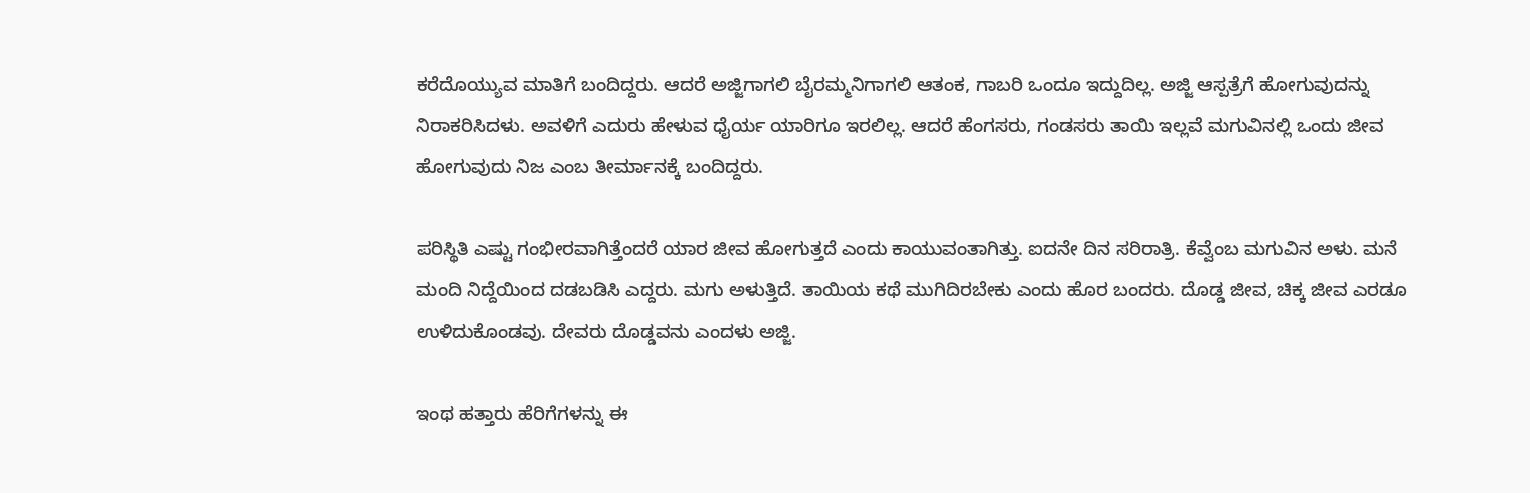ಕರೆದೊಯ್ಯುವ ಮಾತಿಗೆ ಬಂದಿದ್ದರು. ಆದರೆ ಅಜ್ಜಿಗಾಗಲಿ ಬೈರಮ್ಮನಿಗಾಗಲಿ ಆತಂಕ, ಗಾಬರಿ ಒಂದೂ ಇದ್ದುದಿಲ್ಲ. ಅಜ್ಜಿ ಆಸ್ಪತ್ರೆಗೆ ಹೋಗುವುದನ್ನು ನಿರಾಕರಿಸಿದಳು. ಅವಳಿಗೆ ಎದುರು ಹೇಳುವ ಧೈರ್ಯ ಯಾರಿಗೂ ಇರಲಿಲ್ಲ. ಆದರೆ ಹೆಂಗಸರು, ಗಂಡಸರು ತಾಯಿ ಇಲ್ಲವೆ ಮಗುವಿನಲ್ಲಿ ಒಂದು ಜೀವ ಹೋಗುವುದು ನಿಜ ಎಂಬ ತೀರ್ಮಾನಕ್ಕೆ ಬಂದಿದ್ದರು.

ಪರಿಸ್ಥಿತಿ ಎಷ್ಟು ಗಂಭೀರವಾಗಿತ್ತೆಂದರೆ ಯಾರ ಜೀವ ಹೋಗುತ್ತದೆ ಎಂದು ಕಾಯುವಂತಾಗಿತ್ತು. ಐದನೇ ದಿನ ಸರಿರಾತ್ರಿ. ಕೆವ್ವೆಂಬ ಮಗುವಿನ ಅಳು. ಮನೆ ಮಂದಿ ನಿದ್ದೆಯಿಂದ ದಡಬಡಿಸಿ ಎದ್ದರು. ಮಗು ಅಳುತ್ತಿದೆ. ತಾಯಿಯ ಕಥೆ ಮುಗಿದಿರಬೇಕು ಎಂದು ಹೊರ ಬಂದರು. ದೊಡ್ಡ ಜೀವ, ಚಿಕ್ಕ ಜೀವ ಎರಡೂ ಉಳಿದುಕೊಂಡವು. ದೇವರು ದೊಡ್ಡವನು ಎಂದಳು ಅಜ್ಜಿ.

ಇಂಥ ಹತ್ತಾರು ಹೆರಿಗೆಗಳನ್ನು ಈ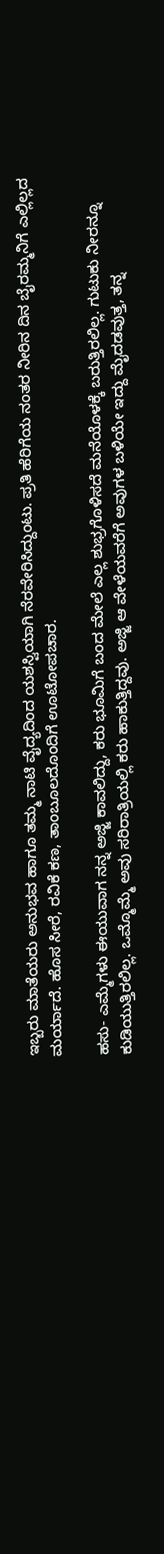ಇಬ್ಬರು ಮಾತೆಯರು ಅನುಭವ ಹಾಗೂ ತಮ್ಮ ನಾಟಿ ವೈದ್ಯದಿಂದ ಯಶಸ್ವಿಯಾಗಿ ನೆರವೇರಿಸಿದ್ದುಂಟು. ಪ್ರತಿ ಹೆರಿಗೆಯ ನಂತರ ನೀರಿನ ದಿನ ಬೈರಮ್ಮನಿಗೆ ಎಲ್ಲಿಲ್ಲದ ಮರ್ಯಾದೆ. ಹೊಸ ಸೀರೆ, ರವಿಕೆ ಕಣ, ತಾಂಬೂಲದೊಂದಿಗೆ ಊಟೋಪಚಾರ.

ಹಸು- ಎಮ್ಮೆಗಳು ಈಯುವಾಗ ನನ್ನ ಅಜ್ಜಿ ಕಾವಲಿದ್ದು, ಕರು ಭೂಮಿಗೆ ಬಂದ ಮೇಲೆ ಎಲ್ಲ ಶುಭ್ರಗೊಳಿಸದೆ ಮನೆಯೊಳಕ್ಕೆ ಬರುತ್ತಿರಲಿಲ್ಲ. ಗುಟುಕು ನೀರನ್ನೂ ಕುಡಿಯುತ್ತಿರಲಿಲ್ಲ. ಒಮ್ಮೊಮ್ಮೆ ಅವು ಸರಿರಾತ್ರಿಯಲ್ಲಿ ಕರು ಹಾಕುತ್ತಿದ್ದವು. ಅಜ್ಜಿ ಆ ವೇಳೆಯವರೆಗೆ ಅವುಗಳ ಬಳಿಯೇ ಇದ್ದು ಮೈದಡವುತ್ತ, ತನ್ನ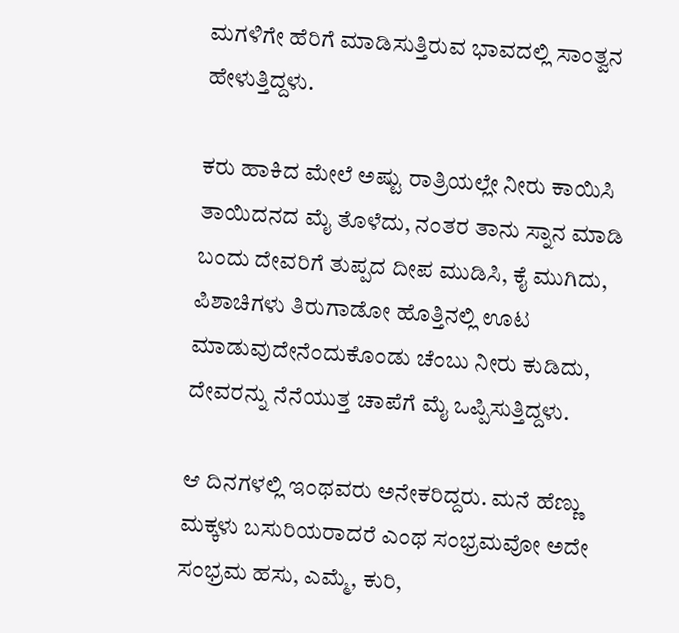ಮಗಳಿಗೇ ಹೆರಿಗೆ ಮಾಡಿಸುತ್ತಿರುವ ಭಾವದಲ್ಲಿ ಸಾಂತ್ವನ ಹೇಳುತ್ತಿದ್ದಳು.

ಕರು ಹಾಕಿದ ಮೇಲೆ ಅಷ್ಟು ರಾತ್ರಿಯಲ್ಲೇ ನೀರು ಕಾಯಿಸಿ ತಾಯಿದನದ ಮೈ ತೊಳೆದು, ನಂತರ ತಾನು ಸ್ನಾನ ಮಾಡಿ ಬಂದು ದೇವರಿಗೆ ತುಪ್ಪದ ದೀಪ ಮುಡಿಸಿ, ಕೈ ಮುಗಿದು, ಪಿಶಾಚಿಗಳು ತಿರುಗಾಡೋ ಹೊತ್ತಿನಲ್ಲಿ ಊಟ ಮಾಡುವುದೇನೆಂದುಕೊಂಡು ಚೆಂಬು ನೀರು ಕುಡಿದು, ದೇವರನ್ನು ನೆನೆಯುತ್ತ ಚಾಪೆಗೆ ಮೈ ಒಪ್ಪಿಸುತ್ತಿದ್ದಳು.

ಆ ದಿನಗಳಲ್ಲಿ ಇಂಥವರು ಅನೇಕರಿದ್ದರು. ಮನೆ ಹೆಣ್ಣು ಮಕ್ಕಳು ಬಸುರಿಯರಾದರೆ ಎಂಥ ಸಂಭ್ರಮವೋ ಅದೇ ಸಂಭ್ರಮ ಹಸು, ಎಮ್ಮೆ, ಕುರಿ,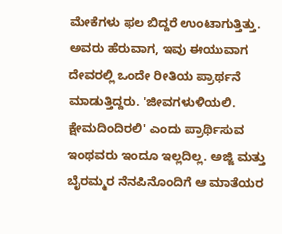ಮೇಕೆಗಳು ಫಲ ಬಿದ್ದರೆ ಉಂಟಾಗುತ್ತಿತ್ತು. ಅವರು ಹೆರುವಾಗ, ಇವು ಈಯುವಾಗ ದೇವರಲ್ಲಿ ಒಂದೇ ರೀತಿಯ ಪ್ರಾರ್ಥನೆ ಮಾಡುತ್ತಿದ್ದರು. 'ಜೀವಗಳುಳಿಯಲಿ. ಕ್ಷೇಮದಿಂದಿರಲಿ' ಎಂದು ಪ್ರಾರ್ಥಿಸುವ ಇಂಥವರು ಇಂದೂ ಇಲ್ಲದಿಲ್ಲ. ಅಜ್ಜಿ ಮತ್ತು ಬೈರಮ್ಮರ ನೆನಪಿನೊಂದಿಗೆ ಆ ಮಾತೆಯರ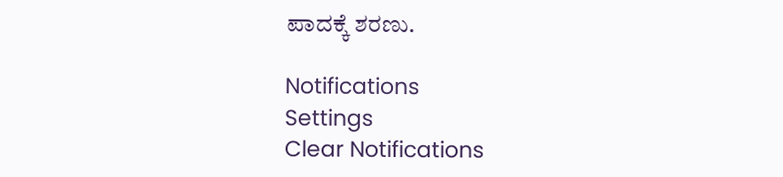ಪಾದಕ್ಕೆ ಶರಣು.

Notifications
Settings
Clear Notifications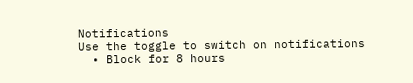Notifications
Use the toggle to switch on notifications
  • Block for 8 hours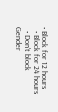• Block for 12 hours
  • Block for 24 hours
  • Don't block
Gender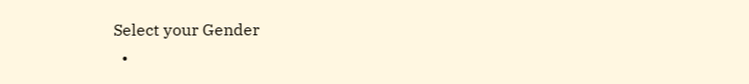Select your Gender
  •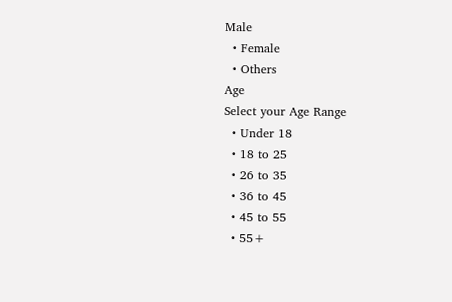Male
  • Female
  • Others
Age
Select your Age Range
  • Under 18
  • 18 to 25
  • 26 to 35
  • 36 to 45
  • 45 to 55
  • 55+